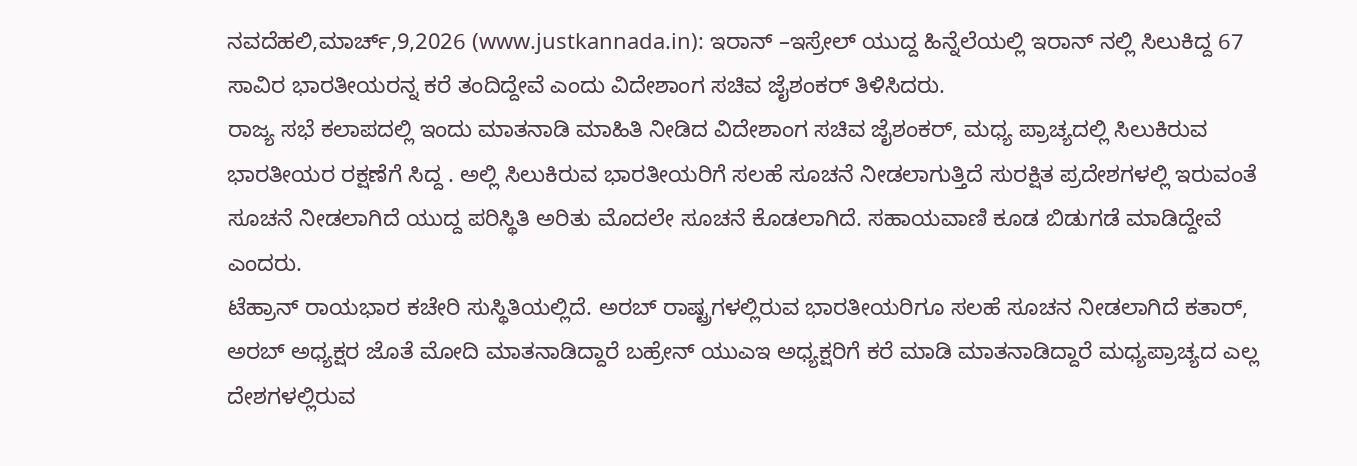ನವದೆಹಲಿ,ಮಾರ್ಚ್,9,2026 (www.justkannada.in): ಇರಾನ್ –ಇಸ್ರೇಲ್ ಯುದ್ದ ಹಿನ್ನೆಲೆಯಲ್ಲಿ ಇರಾನ್ ನಲ್ಲಿ ಸಿಲುಕಿದ್ದ 67 ಸಾವಿರ ಭಾರತೀಯರನ್ನ ಕರೆ ತಂದಿದ್ದೇವೆ ಎಂದು ವಿದೇಶಾಂಗ ಸಚಿವ ಜೈಶಂಕರ್ ತಿಳಿಸಿದರು.
ರಾಜ್ಯ ಸಭೆ ಕಲಾಪದಲ್ಲಿ ಇಂದು ಮಾತನಾಡಿ ಮಾಹಿತಿ ನೀಡಿದ ವಿದೇಶಾಂಗ ಸಚಿವ ಜೈಶಂಕರ್, ಮಧ್ಯ ಪ್ರಾಚ್ಯದಲ್ಲಿ ಸಿಲುಕಿರುವ ಭಾರತೀಯರ ರಕ್ಷಣೆಗೆ ಸಿದ್ದ . ಅಲ್ಲಿ ಸಿಲುಕಿರುವ ಭಾರತೀಯರಿಗೆ ಸಲಹೆ ಸೂಚನೆ ನೀಡಲಾಗುತ್ತಿದೆ ಸುರಕ್ಷಿತ ಪ್ರದೇಶಗಳಲ್ಲಿ ಇರುವಂತೆ ಸೂಚನೆ ನೀಡಲಾಗಿದೆ ಯುದ್ದ ಪರಿಸ್ಥಿತಿ ಅರಿತು ಮೊದಲೇ ಸೂಚನೆ ಕೊಡಲಾಗಿದೆ. ಸಹಾಯವಾಣಿ ಕೂಡ ಬಿಡುಗಡೆ ಮಾಡಿದ್ದೇವೆ ಎಂದರು.
ಟೆಹ್ರಾನ್ ರಾಯಭಾರ ಕಚೇರಿ ಸುಸ್ಥಿತಿಯಲ್ಲಿದೆ. ಅರಬ್ ರಾಷ್ಟ್ರಗಳಲ್ಲಿರುವ ಭಾರತೀಯರಿಗೂ ಸಲಹೆ ಸೂಚನ ನೀಡಲಾಗಿದೆ ಕತಾರ್, ಅರಬ್ ಅಧ್ಯಕ್ಷರ ಜೊತೆ ಮೋದಿ ಮಾತನಾಡಿದ್ದಾರೆ ಬಹ್ರೇನ್ ಯುಎಇ ಅಧ್ಯಕ್ಷರಿಗೆ ಕರೆ ಮಾಡಿ ಮಾತನಾಡಿದ್ದಾರೆ ಮಧ್ಯಪ್ರಾಚ್ಯದ ಎಲ್ಲ ದೇಶಗಳಲ್ಲಿರುವ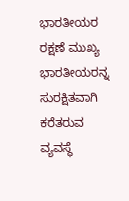ಭಾರತೀಯರ ರಕ್ಷಣೆ ಮುಖ್ಯ ಭಾರತೀಯರನ್ನ ಸುರಕ್ಷಿತವಾಗಿ ಕರೆತರುವ ವ್ಯವಸ್ಥೆ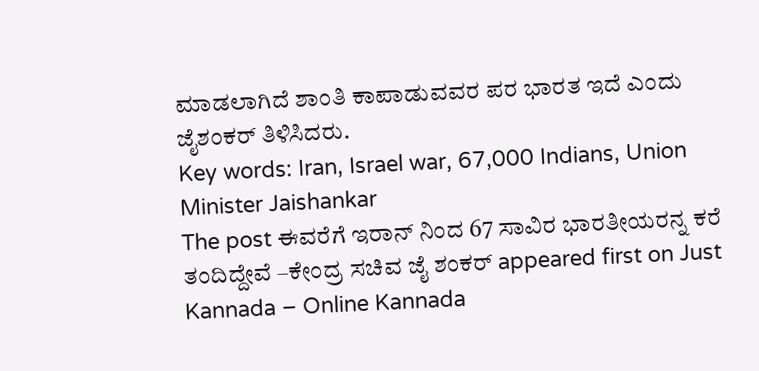ಮಾಡಲಾಗಿದೆ ಶಾಂತಿ ಕಾಪಾಡುವವರ ಪರ ಭಾರತ ಇದೆ ಎಂದು ಜೈಶಂಕರ್ ತಿಳಿಸಿದರು.
Key words: Iran, Israel war, 67,000 Indians, Union Minister Jaishankar
The post ಈವರೆಗೆ ಇರಾನ್ ನಿಂದ 67 ಸಾವಿರ ಭಾರತೀಯರನ್ನ ಕರೆ ತಂದಿದ್ದೇವೆ –ಕೇಂದ್ರ ಸಚಿವ ಜೈ ಶಂಕರ್ appeared first on Just Kannada – Online Kannada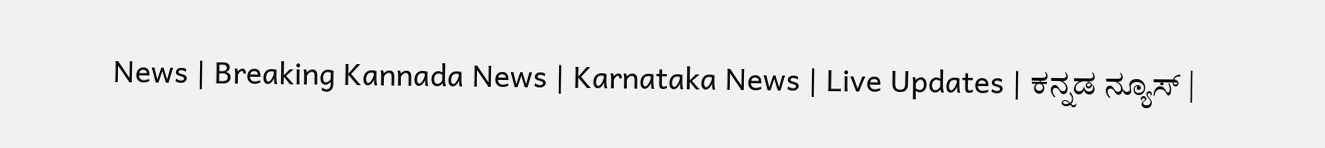News | Breaking Kannada News | Karnataka News | Live Updates | ಕನ್ನಡ ನ್ಯೂಸ್ |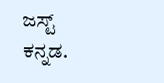ಜಸ್ಟ್ ಕನ್ನಡ.